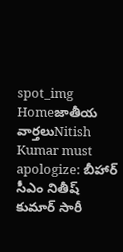spot_img
Homeజాతీయ వార్తలుNitish Kumar must apologize: బీహార్ సీఎం నితీష్ కుమార్ సారీ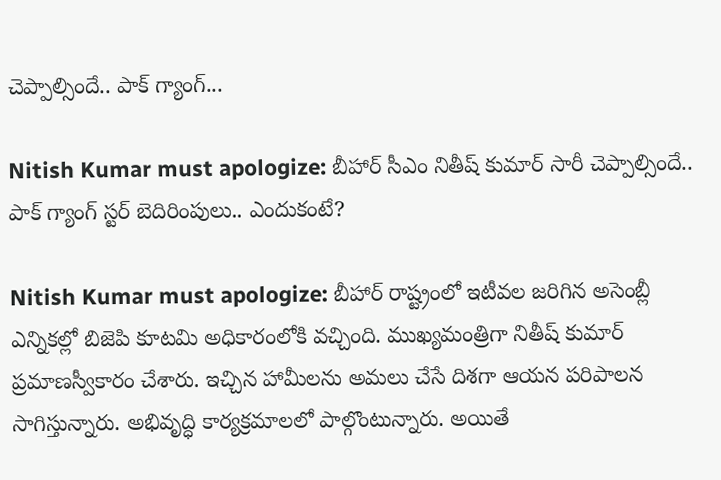చెప్పాల్సిందే.. పాక్ గ్యాంగ్...

Nitish Kumar must apologize: బీహార్ సీఎం నితీష్ కుమార్ సారీ చెప్పాల్సిందే.. పాక్ గ్యాంగ్ స్టర్ బెదిరింపులు.. ఎందుకంటే?

Nitish Kumar must apologize: బీహార్ రాష్ట్రంలో ఇటీవల జరిగిన అసెంబ్లీ ఎన్నికల్లో బిజెపి కూటమి అధికారంలోకి వచ్చింది. ముఖ్యమంత్రిగా నితీష్ కుమార్ ప్రమాణస్వీకారం చేశారు. ఇచ్చిన హామీలను అమలు చేసే దిశగా ఆయన పరిపాలన సాగిస్తున్నారు. అభివృద్ధి కార్యక్రమాలలో పాల్గొంటున్నారు. అయితే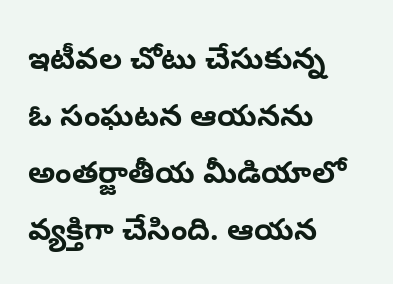ఇటీవల చోటు చేసుకున్న ఓ సంఘటన ఆయనను అంతర్జాతీయ మీడియాలో వ్యక్తిగా చేసింది. ఆయన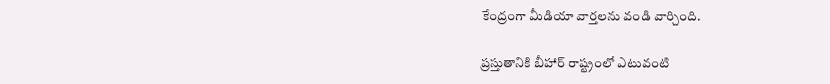కేంద్రంగా మీడియా వార్తలను వండి వార్చింది.

ప్రస్తుతానికి బీహార్ రాష్ట్రంలో ఎటువంటి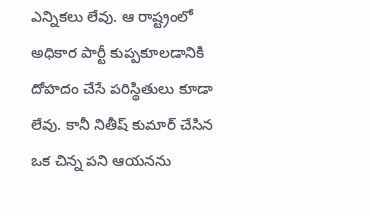ఎన్నికలు లేవు. ఆ రాష్ట్రంలో అధికార పార్టీ కుప్పకూలడానికి దోహదం చేసే పరిస్థితులు కూడా లేవు. కానీ నితీష్ కుమార్ చేసిన ఒక చిన్న పని ఆయనను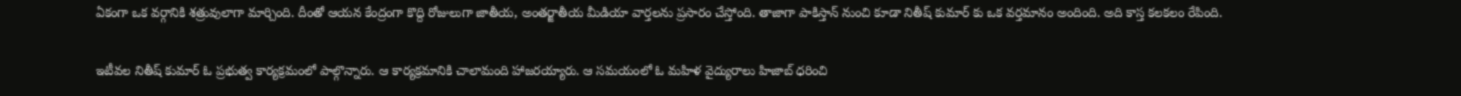ఏకంగా ఒక వర్గానికి శత్రువులాగా మార్చింది. దీంతో ఆయన కేంద్రంగా కొద్ది రోజులుగా జాతీయ, అంతర్జాతీయ మీడియా వార్తలను ప్రసారం చేస్తోంది. తాజాగా పాకిస్తాన్ నుంచి కూడా నితీష్ కుమార్ కు ఒక వర్తమానం అందింది. అది కాస్త కలకలం రేపింది.

ఇటీవల నితీష్ కుమార్ ఓ ప్రభుత్వ కార్యక్రమంలో పాల్గొన్నారు. ఆ కార్యక్రమానికి చాలామంది హాజరయ్యారు. ఆ సమయంలో ఓ మహిళ వైద్యురాలు హిజాబ్ ధరించి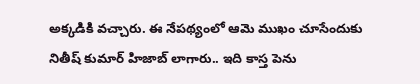అక్కడికి వచ్చారు. ఈ నేపథ్యంలో ఆమె ముఖం చూసేందుకు నితీష్ కుమార్ హిజాబ్ లాగారు.. ఇది కాస్త పెను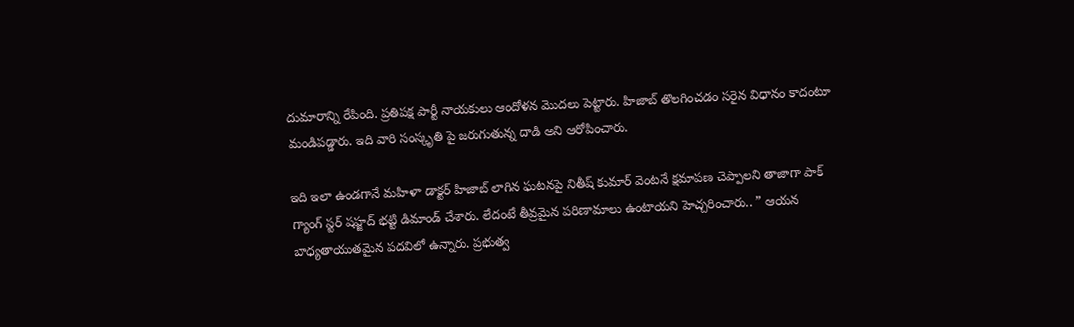దుమారాన్ని రేపింది. ప్రతిపక్ష పార్టీ నాయకులు ఆందోళన మొదలు పెట్టారు. హిజాబ్ తొలగించడం సరైన విధానం కాదంటూ మండిపడ్డారు. ఇది వారి సంస్కృతి పై జరుగుతున్న దాడి అని ఆరోపించారు.

ఇది ఇలా ఉండగానే మహిళా డాక్టర్ హిజాబ్ లాగిన ఘటనపై నితీష్ కుమార్ వెంటనే క్షమాపణ చెప్పాలని తాజాగా పాక్ గ్యాంగ్ స్టర్ షహ్జద్ భట్టి డిమాండ్ చేశారు. లేదంటే తీవ్రమైన పరిణామాలు ఉంటాయని హెచ్చరించారు.. ” ఆయన బాధ్యతాయుతమైన పదవిలో ఉన్నారు. ప్రభుత్వ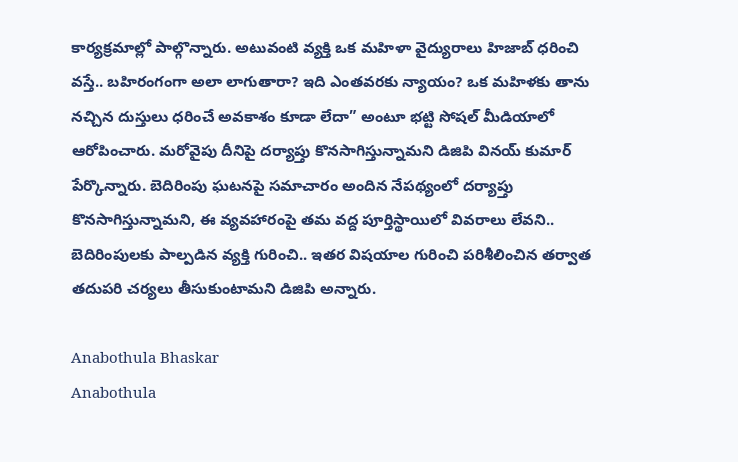కార్యక్రమాల్లో పాల్గొన్నారు. అటువంటి వ్యక్తి ఒక మహిళా వైద్యురాలు హిజాబ్ ధరించి వస్తే.. బహిరంగంగా అలా లాగుతారా? ఇది ఎంతవరకు న్యాయం? ఒక మహిళకు తాను నచ్చిన దుస్తులు ధరించే అవకాశం కూడా లేదా” అంటూ భట్టి సోషల్ మీడియాలో ఆరోపించారు. మరోవైపు దీనిపై దర్యాప్తు కొనసాగిస్తున్నామని డిజిపి వినయ్ కుమార్ పేర్కొన్నారు. బెదిరింపు ఘటనపై సమాచారం అందిన నేపథ్యంలో దర్యాప్తు కొనసాగిస్తున్నామని, ఈ వ్యవహారంపై తమ వద్ద పూర్తిస్థాయిలో వివరాలు లేవని.. బెదిరింపులకు పాల్పడిన వ్యక్తి గురించి.. ఇతర విషయాల గురించి పరిశీలించిన తర్వాత తదుపరి చర్యలు తీసుకుంటామని డిజిపి అన్నారు.

Anabothula Bhaskar
Anabothula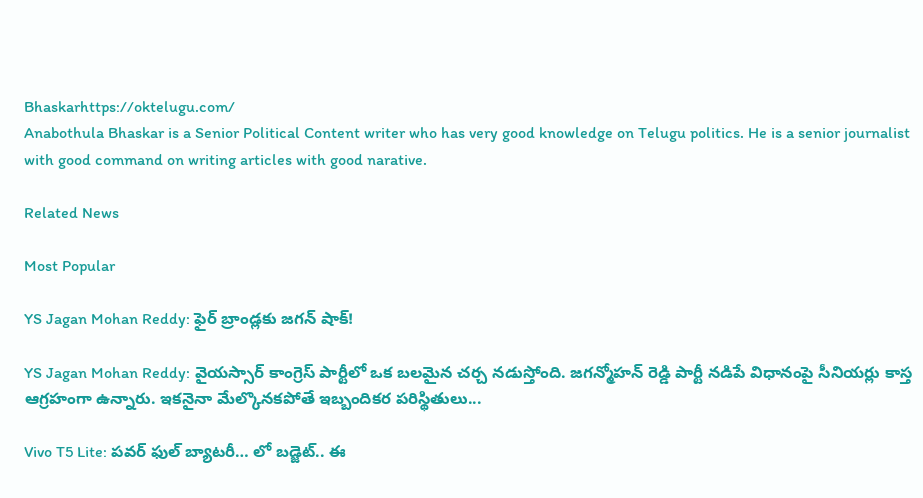Bhaskarhttps://oktelugu.com/
Anabothula Bhaskar is a Senior Political Content writer who has very good knowledge on Telugu politics. He is a senior journalist with good command on writing articles with good narative.

Related News

Most Popular

YS Jagan Mohan Reddy: ఫైర్ బ్రాండ్లకు జగన్ షాక్!

YS Jagan Mohan Reddy: వైయస్సార్ కాంగ్రెస్ పార్టీలో ఒక బలమైన చర్చ నడుస్తోంది. జగన్మోహన్ రెడ్డి పార్టీ నడిపే విధానంపై సీనియర్లు కాస్త ఆగ్రహంగా ఉన్నారు. ఇకనైనా మేల్కొనకపోతే ఇబ్బందికర పరిస్థితులు...

Vivo T5 Lite: పవర్ ఫుల్ బ్యాటరీ… లో బడ్జెట్.. ఈ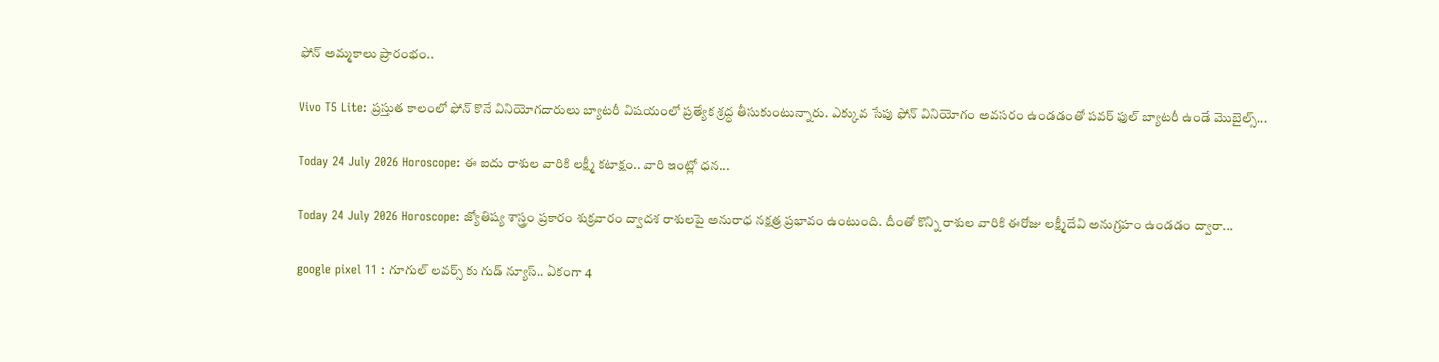ఫోన్ అమ్మకాలు ప్రారంభం..

Vivo T5 Lite: ప్రస్తుత కాలంలో ఫోన్ కొనే వినియోగదారులు బ్యాటరీ విషయంలో ప్రత్యేక శ్రద్ధ తీసుకుంటున్నారు. ఎక్కువ సేపు ఫోన్ వినియోగం అవసరం ఉండడంతో పవర్ ఫుల్ బ్యాటరీ ఉండే మొబైల్స్...

Today 24 July 2026 Horoscope: ఈ ఐదు రాశుల వారికి లక్ష్మీ కటాక్షం.. వారి ఇంట్లో ధన...

Today 24 July 2026 Horoscope: జ్యోతిష్య శాస్త్రం ప్రకారం శుక్రవారం ద్వాదశ రాశులపై అనురాధ నక్షత్ర ప్రభావం ఉంటుంది. దీంతో కొన్ని రాశుల వారికి ఈరోజు లక్ష్మీదేవి అనుగ్రహం ఉండడం ద్వారా...

google pixel 11 : గూగుల్ లవర్స్ కు గుడ్ న్యూస్.. ఏకంగా 4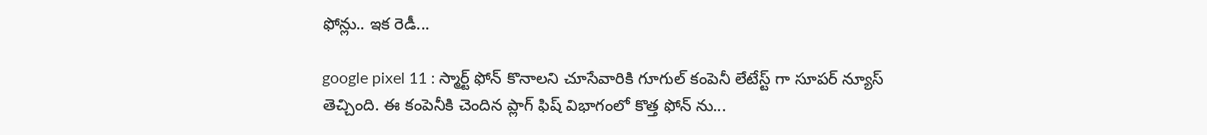ఫోన్లు.. ఇక రెడీ...

google pixel 11 : స్మార్ట్ ఫోన్ కొనాలని చూసేవారికి గూగుల్ కంపెనీ లేటేస్ట్ గా సూపర్ న్యూస్ తెచ్చింది. ఈ కంపెనీకి చెందిన ప్లాగ్ ఫిష్ విభాగంలో కొత్త ఫోన్ ను...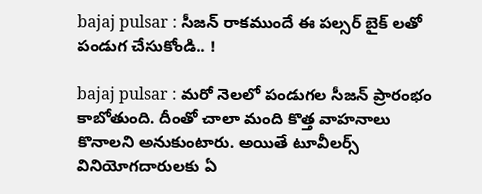bajaj pulsar : సీజన్ రాకముందే ఈ పల్సర్ బైక్ లతో పండుగ చేసుకోండి.. !

bajaj pulsar : మరో నెలలో పండుగల సీజన్ ప్రారంభం కాబోతుంది. దీంతో చాలా మంది కొత్త వాహనాలు కొనాలని అనుకుంటారు. అయితే టూవీలర్స్ వినియోగదారులకు ఏ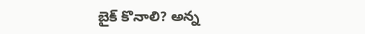బైక్ కొనాలి? అన్న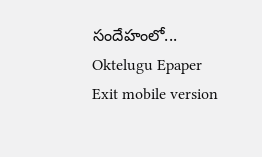సందేహంలో...
Oktelugu Epaper
Exit mobile version